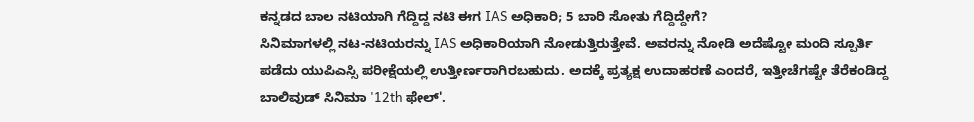ಕನ್ನಡದ ಬಾಲ ನಟಿಯಾಗಿ ಗೆದ್ದಿದ್ದ ನಟಿ ಈಗ IAS ಅಧಿಕಾರಿ; 5 ಬಾರಿ ಸೋತು ಗೆದ್ದಿದ್ದೇಗೆ?
ಸಿನಿಮಾಗಳಲ್ಲಿ ನಟ-ನಟಿಯರನ್ನು IAS ಅಧಿಕಾರಿಯಾಗಿ ನೋಡುತ್ತಿರುತ್ತೇವೆ. ಅವರನ್ನು ನೋಡಿ ಅದೆಷ್ಟೋ ಮಂದಿ ಸ್ಪೂರ್ತಿ ಪಡೆದು ಯುಪಿಎಸ್ಸಿ ಪರೀಕ್ಷೆಯಲ್ಲಿ ಉತ್ತೀರ್ಣರಾಗಿರಬಹುದು. ಅದಕ್ಕೆ ಪ್ರತ್ಯಕ್ಷ ಉದಾಹರಣೆ ಎಂದರೆ, ಇತ್ತೀಚೆಗಷ್ಟೇ ತೆರೆಕಂಡಿದ್ದ ಬಾಲಿವುಡ್ ಸಿನಿಮಾ '12th ಫೇಲ್'.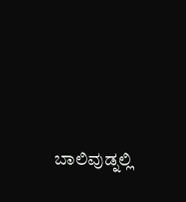ಬಾಲಿವುಡ್ನಲ್ಲಿ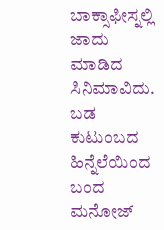ಬಾಕ್ಸಾಫೀಸ್ನಲ್ಲಿ ಜಾದು ಮಾಡಿದ ಸಿನಿಮಾವಿದು.
ಬಡ ಕುಟುಂಬದ ಹಿನ್ನೆಲೆಯಿಂದ ಬಂದ ಮನೋಜ್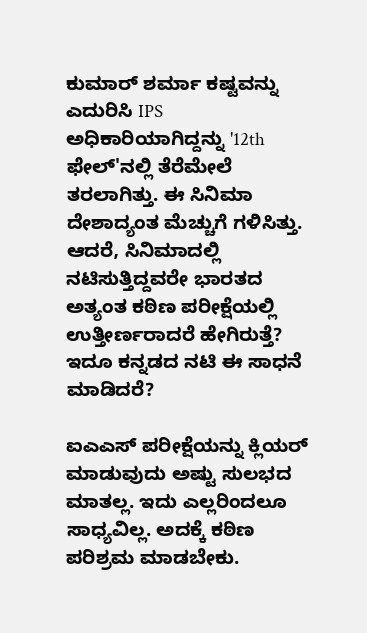ಕುಮಾರ್ ಶರ್ಮಾ ಕಷ್ಟವನ್ನು ಎದುರಿಸಿ IPS ಅಧಿಕಾರಿಯಾಗಿದ್ದನ್ನು '12th ಫೇಲ್'ನಲ್ಲಿ ತೆರೆಮೇಲೆ ತರಲಾಗಿತ್ತು. ಈ ಸಿನಿಮಾ ದೇಶಾದ್ಯಂತ ಮೆಚ್ಚುಗೆ ಗಳಿಸಿತ್ತು. ಆದರೆ, ಸಿನಿಮಾದಲ್ಲಿ ನಟಿಸುತ್ತಿದ್ದವರೇ ಭಾರತದ ಅತ್ಯಂತ ಕಠಿಣ ಪರೀಕ್ಷೆಯಲ್ಲಿ ಉತ್ತೀರ್ಣರಾದರೆ ಹೇಗಿರುತ್ತೆ? ಇದೂ ಕನ್ನಡದ ನಟಿ ಈ ಸಾಧನೆ ಮಾಡಿದರೆ?

ಐಎಎಸ್ ಪರೀಕ್ಷೆಯನ್ನು ಕ್ಲಿಯರ್ ಮಾಡುವುದು ಅಷ್ಟು ಸುಲಭದ ಮಾತಲ್ಲ. ಇದು ಎಲ್ಲರಿಂದಲೂ ಸಾಧ್ಯವಿಲ್ಲ. ಅದಕ್ಕೆ ಕಠಿಣ ಪರಿಶ್ರಮ ಮಾಡಬೇಕು.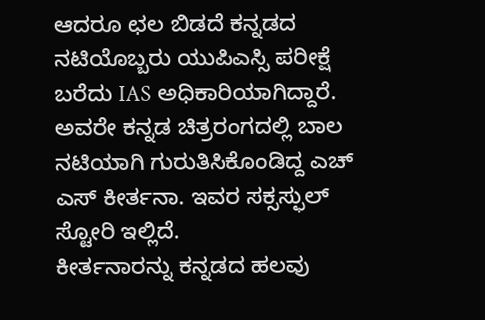ಆದರೂ ಛಲ ಬಿಡದೆ ಕನ್ನಡದ ನಟಿಯೊಬ್ಬರು ಯುಪಿಎಸ್ಸಿ ಪರೀಕ್ಷೆ ಬರೆದು IAS ಅಧಿಕಾರಿಯಾಗಿದ್ದಾರೆ. ಅವರೇ ಕನ್ನಡ ಚಿತ್ರರಂಗದಲ್ಲಿ ಬಾಲ ನಟಿಯಾಗಿ ಗುರುತಿಸಿಕೊಂಡಿದ್ದ ಎಚ್ ಎಸ್ ಕೀರ್ತನಾ. ಇವರ ಸಕ್ಸಸ್ಫುಲ್ ಸ್ಟೋರಿ ಇಲ್ಲಿದೆ.
ಕೀರ್ತನಾರನ್ನು ಕನ್ನಡದ ಹಲವು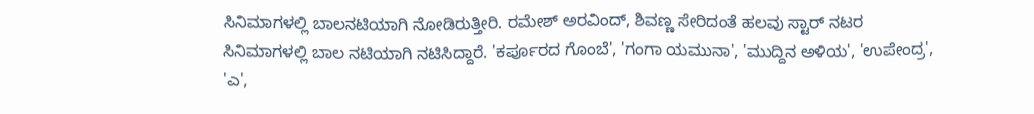ಸಿನಿಮಾಗಳಲ್ಲಿ ಬಾಲನಟಿಯಾಗಿ ನೋಡಿರುತ್ತೀರಿ. ರಮೇಶ್ ಅರವಿಂದ್, ಶಿವಣ್ಣ ಸೇರಿದಂತೆ ಹಲವು ಸ್ಟಾರ್ ನಟರ ಸಿನಿಮಾಗಳಲ್ಲಿ ಬಾಲ ನಟಿಯಾಗಿ ನಟಿಸಿದ್ದಾರೆ. 'ಕರ್ಪೂರದ ಗೊಂಬೆ', 'ಗಂಗಾ ಯಮುನಾ', 'ಮುದ್ದಿನ ಅಳಿಯ', 'ಉಪೇಂದ್ರ', 'ಎ',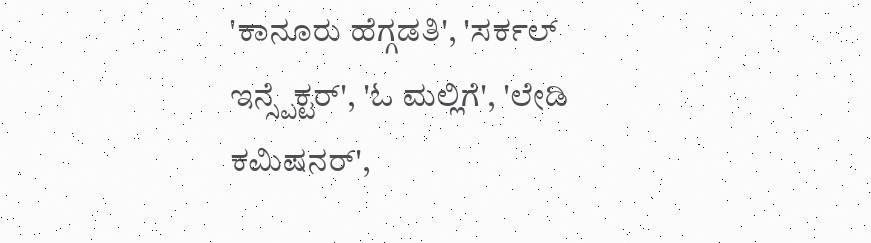'ಕಾನೂರು ಹೆಗ್ಗಡತಿ', 'ಸರ್ಕಲ್ ಇನ್ಸ್ಪೆಕ್ಟರ್', 'ಓ ಮಲ್ಲಿಗೆ', 'ಲೇಡಿ ಕಮಿಷನರ್',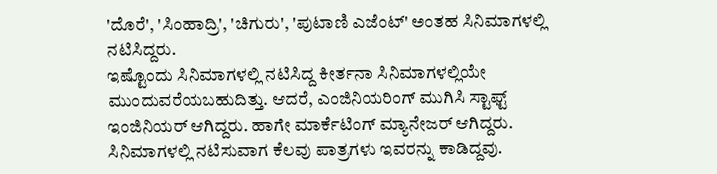'ದೊರೆ', 'ಸಿಂಹಾದ್ರಿ', 'ಚಿಗುರು', 'ಪುಟಾಣಿ ಎಜೆಂಟ್' ಅಂತಹ ಸಿನಿಮಾಗಳಲ್ಲಿ ನಟಿಸಿದ್ದರು.
ಇಷ್ಟೊಂದು ಸಿನಿಮಾಗಳಲ್ಲಿ ನಟಿಸಿದ್ದ ಕೀರ್ತನಾ ಸಿನಿಮಾಗಳಲ್ಲಿಯೇ ಮುಂದುವರೆಯಬಹುದಿತ್ತು. ಆದರೆ, ಎಂಜಿನಿಯರಿಂಗ್ ಮುಗಿಸಿ ಸ್ಟಾಫ್ಟ್ ಇಂಜಿನಿಯರ್ ಆಗಿದ್ದರು. ಹಾಗೇ ಮಾರ್ಕೆಟಿಂಗ್ ಮ್ಯಾನೇಜರ್ ಆಗಿದ್ದರು. ಸಿನಿಮಾಗಳಲ್ಲಿ ನಟಿಸುವಾಗ ಕೆಲವು ಪಾತ್ರಗಳು ಇವರನ್ನು ಕಾಡಿದ್ದವು.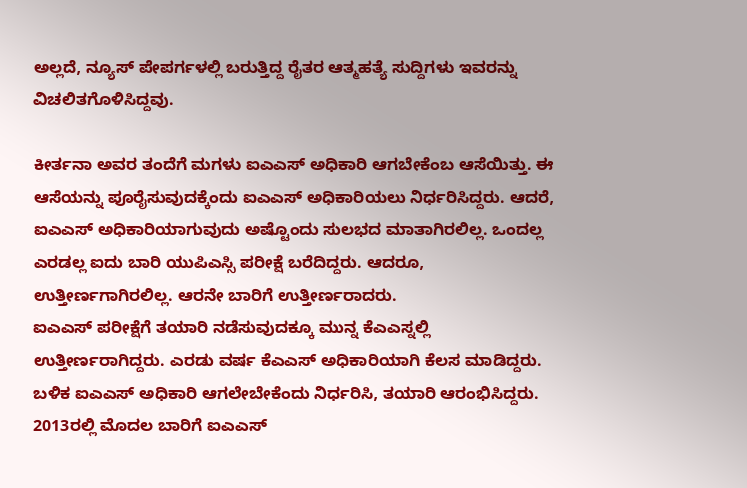ಅಲ್ಲದೆ, ನ್ಯೂಸ್ ಪೇಪರ್ಗಳಲ್ಲಿ ಬರುತ್ತಿದ್ದ ರೈತರ ಆತ್ಮಹತ್ಯೆ ಸುದ್ದಿಗಳು ಇವರನ್ನು ವಿಚಲಿತಗೊಳಿಸಿದ್ದವು.

ಕೀರ್ತನಾ ಅವರ ತಂದೆಗೆ ಮಗಳು ಐಎಎಸ್ ಅಧಿಕಾರಿ ಆಗಬೇಕೆಂಬ ಆಸೆಯಿತ್ತು. ಈ ಆಸೆಯನ್ನು ಪೂರೈಸುವುದಕ್ಕೆಂದು ಐಎಎಸ್ ಅಧಿಕಾರಿಯಲು ನಿರ್ಧರಿಸಿದ್ದರು. ಆದರೆ, ಐಎಎಸ್ ಅಧಿಕಾರಿಯಾಗುವುದು ಅಷ್ಟೊಂದು ಸುಲಭದ ಮಾತಾಗಿರಲಿಲ್ಲ. ಒಂದಲ್ಲ ಎರಡಲ್ಲ ಐದು ಬಾರಿ ಯುಪಿಎಸ್ಸಿ ಪರೀಕ್ಷೆ ಬರೆದಿದ್ದರು. ಆದರೂ, ಉತ್ತೀರ್ಣಗಾಗಿರಲಿಲ್ಲ. ಆರನೇ ಬಾರಿಗೆ ಉತ್ತೀರ್ಣರಾದರು.
ಐಎಎಸ್ ಪರೀಕ್ಷೆಗೆ ತಯಾರಿ ನಡೆಸುವುದಕ್ಕೂ ಮುನ್ನ ಕೆಎಎಸ್ನಲ್ಲಿ ಉತ್ತೀರ್ಣರಾಗಿದ್ದರು. ಎರಡು ವರ್ಷ ಕೆಎಎಸ್ ಅಧಿಕಾರಿಯಾಗಿ ಕೆಲಸ ಮಾಡಿದ್ದರು. ಬಳಿಕ ಐಎಎಸ್ ಅಧಿಕಾರಿ ಆಗಲೇಬೇಕೆಂದು ನಿರ್ಧರಿಸಿ, ತಯಾರಿ ಆರಂಭಿಸಿದ್ದರು. 2013ರಲ್ಲಿ ಮೊದಲ ಬಾರಿಗೆ ಐಎಎಸ್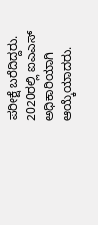ಪರೀಕ್ಷೆ ಬರೆದಿದ್ದರು. 2020ರಲ್ಲಿ ಐಎಎಸ್ ಅಧಿಕಾರಿಯಾಗಿ ಆಯ್ಕೆಯಾದರು.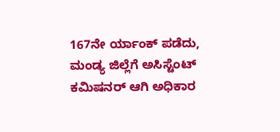167ನೇ ರ್ಯಾಂಕ್ ಪಡೆದು, ಮಂಡ್ಯ ಜಿಲ್ಲೆಗೆ ಅಸಿಸ್ಟೆಂಟ್ ಕಮಿಷನರ್ ಆಗಿ ಅಧಿಕಾರ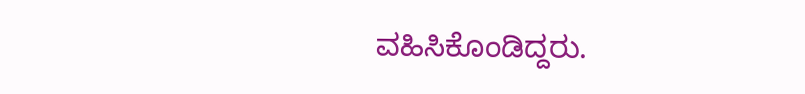ವಹಿಸಿಕೊಂಡಿದ್ದರು.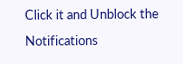Click it and Unblock the Notifications